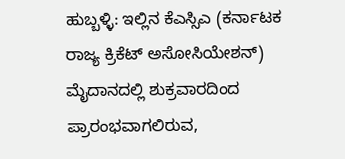ಹುಬ್ಬಳ್ಳಿ: ಇಲ್ಲಿನ ಕೆಎಸ್ಸಿಎ (ಕರ್ನಾಟಕ ರಾಜ್ಯ ಕ್ರಿಕೆಟ್ ಅಸೋಸಿಯೇಶನ್) ಮೈದಾನದಲ್ಲಿ ಶುಕ್ರವಾರದಿಂದ ಪ್ರಾರಂಭವಾಗಲಿರುವ,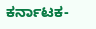ಕರ್ನಾಟಕ-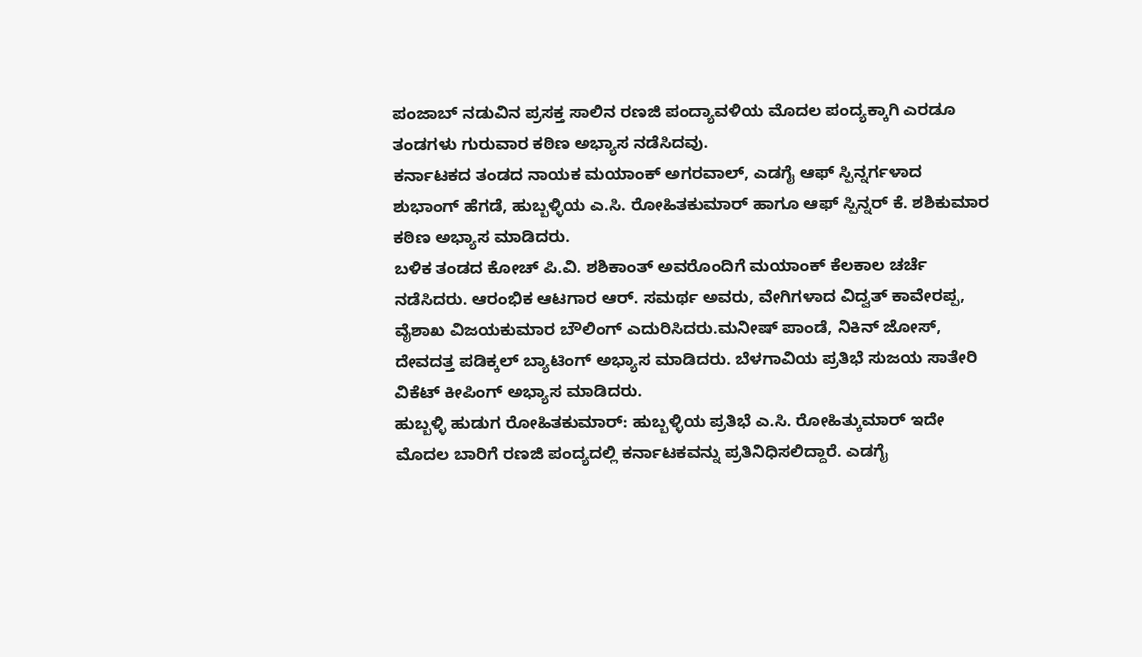ಪಂಜಾಬ್ ನಡುವಿನ ಪ್ರಸಕ್ತ ಸಾಲಿನ ರಣಜಿ ಪಂದ್ಯಾವಳಿಯ ಮೊದಲ ಪಂದ್ಯಕ್ಕಾಗಿ ಎರಡೂ ತಂಡಗಳು ಗುರುವಾರ ಕಠಿಣ ಅಭ್ಯಾಸ ನಡೆಸಿದವು.
ಕರ್ನಾಟಕದ ತಂಡದ ನಾಯಕ ಮಯಾಂಕ್ ಅಗರವಾಲ್, ಎಡಗೈ ಆಫ್ ಸ್ಪಿನ್ನರ್ಗಳಾದ ಶುಭಾಂಗ್ ಹೆಗಡೆ, ಹುಬ್ಬಳ್ಳಿಯ ಎ.ಸಿ. ರೋಹಿತಕುಮಾರ್ ಹಾಗೂ ಆಫ್ ಸ್ಪಿನ್ನರ್ ಕೆ. ಶಶಿಕುಮಾರ ಕಠಿಣ ಅಭ್ಯಾಸ ಮಾಡಿದರು.
ಬಳಿಕ ತಂಡದ ಕೋಚ್ ಪಿ.ವಿ. ಶಶಿಕಾಂತ್ ಅವರೊಂದಿಗೆ ಮಯಾಂಕ್ ಕೆಲಕಾಲ ಚರ್ಚೆ ನಡೆಸಿದರು. ಆರಂಭಿಕ ಆಟಗಾರ ಆರ್. ಸಮರ್ಥ ಅವರು, ವೇಗಿಗಳಾದ ವಿದ್ವತ್ ಕಾವೇರಪ್ಪ, ವೈಶಾಖ ವಿಜಯಕುಮಾರ ಬೌಲಿಂಗ್ ಎದುರಿಸಿದರು.ಮನೀಷ್ ಪಾಂಡೆ, ನಿಕಿನ್ ಜೋಸ್, ದೇವದತ್ತ ಪಡಿಕ್ಕಲ್ ಬ್ಯಾಟಿಂಗ್ ಅಭ್ಯಾಸ ಮಾಡಿದರು. ಬೆಳಗಾವಿಯ ಪ್ರತಿಭೆ ಸುಜಯ ಸಾತೇರಿ ವಿಕೆಟ್ ಕೀಪಿಂಗ್ ಅಭ್ಯಾಸ ಮಾಡಿದರು.
ಹುಬ್ಬಳ್ಳಿ ಹುಡುಗ ರೋಹಿತಕುಮಾರ್: ಹುಬ್ಬಳ್ಳಿಯ ಪ್ರತಿಭೆ ಎ.ಸಿ. ರೋಹಿತ್ಕುಮಾರ್ ಇದೇ ಮೊದಲ ಬಾರಿಗೆ ರಣಜಿ ಪಂದ್ಯದಲ್ಲಿ ಕರ್ನಾಟಕವನ್ನು ಪ್ರತಿನಿಧಿಸಲಿದ್ದಾರೆ. ಎಡಗೈ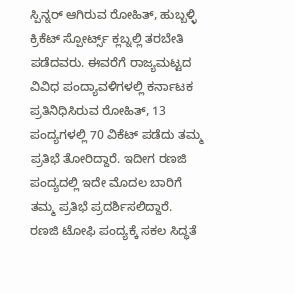ಸ್ಪಿನ್ನರ್ ಆಗಿರುವ ರೋಹಿತ್, ಹುಬ್ಬಳ್ಳಿ ಕ್ರಿಕೆಟ್ ಸ್ಪೋರ್ಟ್ಸ್ ಕ್ಲಬ್ನಲ್ಲಿ ತರಬೇತಿ ಪಡೆದವರು. ಈವರೆಗೆ ರಾಜ್ಯಮಟ್ಟದ ವಿವಿಧ ಪಂದ್ಯಾವಳಿಗಳಲ್ಲಿ ಕರ್ನಾಟಕ ಪ್ರತಿನಿಧಿಸಿರುವ ರೋಹಿತ್, 13 ಪಂದ್ಯಗಳಲ್ಲಿ 70 ವಿಕೆಟ್ ಪಡೆದು ತಮ್ಮ ಪ್ರತಿಭೆ ತೋರಿದ್ದಾರೆ. ಇದೀಗ ರಣಜಿ ಪಂದ್ಯದಲ್ಲಿ ಇದೇ ಮೊದಲ ಬಾರಿಗೆ ತಮ್ಮ ಪ್ರತಿಭೆ ಪ್ರದರ್ಶಿಸಲಿದ್ದಾರೆ.
ರಣಜಿ ಟೋಫಿ ಪಂದ್ಯಕ್ಕೆ ಸಕಲ ಸಿದ್ಧತೆ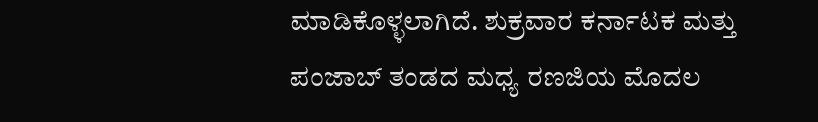ಮಾಡಿಕೊಳ್ಳಲಾಗಿದೆ. ಶುಕ್ರವಾರ ಕರ್ನಾಟಕ ಮತ್ತು ಪಂಜಾಬ್ ತಂಡದ ಮಧ್ಯ ರಣಜಿಯ ಮೊದಲ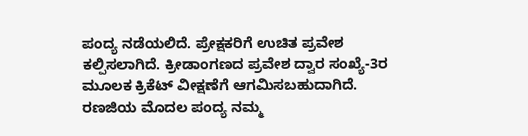ಪಂದ್ಯ ನಡೆಯಲಿದೆ. ಪ್ರೇಕ್ಷಕರಿಗೆ ಉಚಿತ ಪ್ರವೇಶ ಕಲ್ಪಿಸಲಾಗಿದೆ. ಕ್ರೀಡಾಂಗಣದ ಪ್ರವೇಶ ದ್ವಾರ ಸಂಖ್ಯೆ-3ರ ಮೂಲಕ ಕ್ರಿಕೆಟ್ ವೀಕ್ಷಣೆಗೆ ಆಗಮಿಸಬಹುದಾಗಿದೆ. ರಣಜಿಯ ಮೊದಲ ಪಂದ್ಯ ನಮ್ಮ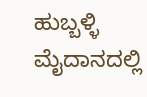ಹುಬ್ಬಳ್ಳಿ ಮೈದಾನದಲ್ಲಿ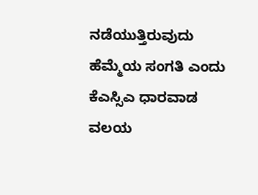ನಡೆಯುತ್ತಿರುವುದು ಹೆಮ್ಮೆಯ ಸಂಗತಿ ಎಂದು ಕೆಎಸ್ಸಿಎ ಧಾರವಾಡ ವಲಯ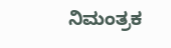ನಿಮಂತ್ರಕ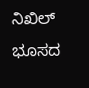ನಿಖಿಲ್ ಭೂಸದ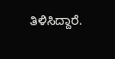ತಿಳಿಸಿದ್ದಾರೆ.